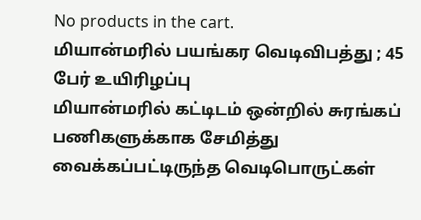No products in the cart.
மியான்மரில் பயங்கர வெடிவிபத்து ; 45 பேர் உயிரிழப்பு
மியான்மரில் கட்டிடம் ஒன்றில் சுரங்கப் பணிகளுக்காக சேமித்து வைக்கப்பட்டிருந்த வெடிபொருட்கள்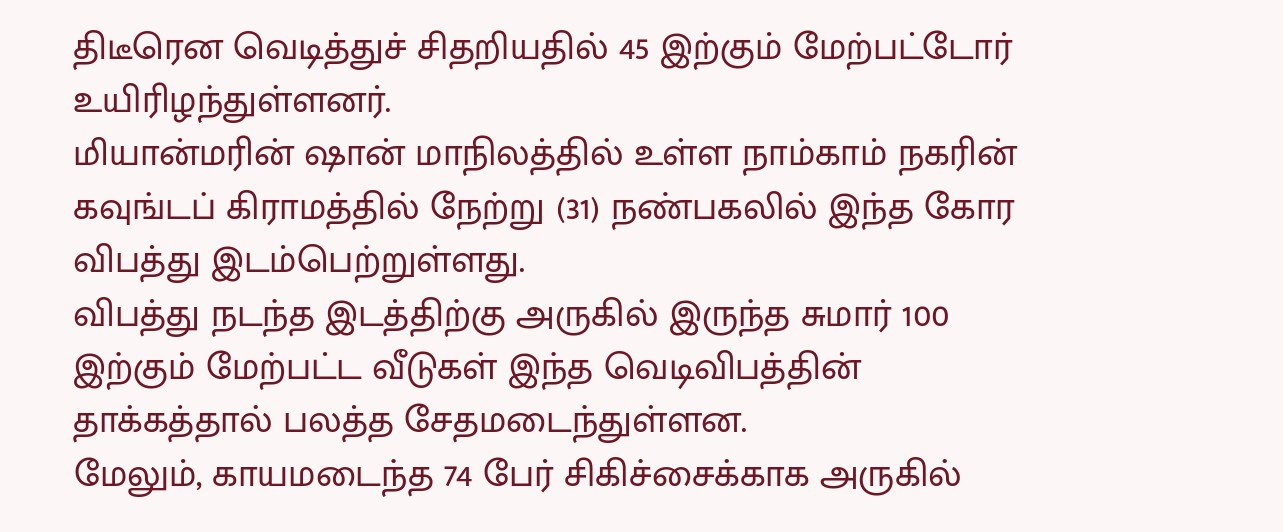திடீரென வெடித்துச் சிதறியதில் 45 இற்கும் மேற்பட்டோர் உயிரிழந்துள்ளனர்.
மியான்மரின் ஷான் மாநிலத்தில் உள்ள நாம்காம் நகரின் கவுங்டப் கிராமத்தில் நேற்று (31) நண்பகலில் இந்த கோர விபத்து இடம்பெற்றுள்ளது.
விபத்து நடந்த இடத்திற்கு அருகில் இருந்த சுமார் 100 இற்கும் மேற்பட்ட வீடுகள் இந்த வெடிவிபத்தின் தாக்கத்தால் பலத்த சேதமடைந்துள்ளன.
மேலும், காயமடைந்த 74 பேர் சிகிச்சைக்காக அருகில்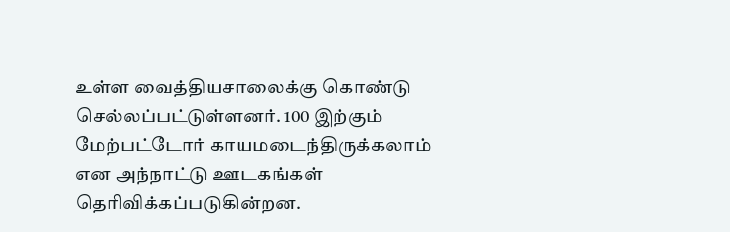உள்ள வைத்தியசாலைக்கு கொண்டு செல்லப்பட்டுள்ளனர். 100 இற்கும் மேற்பட்டோர் காயமடைந்திருக்கலாம் என அந்நாட்டு ஊடகங்கள் தெரிவிக்கப்படுகின்றன.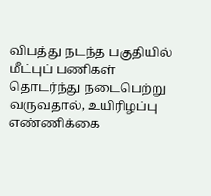விபத்து நடந்த பகுதியில் மீட்புப் பணிகள் தொடர்ந்து நடைபெற்று வருவதால், உயிரிழப்பு எண்ணிக்கை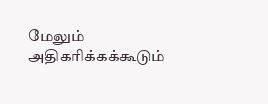மேலும் அதிகரிக்கக்கூடும்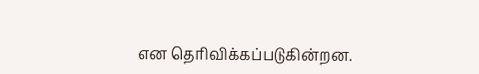என தெரிவிக்கப்படுகின்றன.